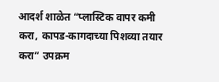आदर्श शाळेत “प्लास्टिक वापर कमी करा, कापड-कागदाच्या पिशव्या तयार करा” उपक्रम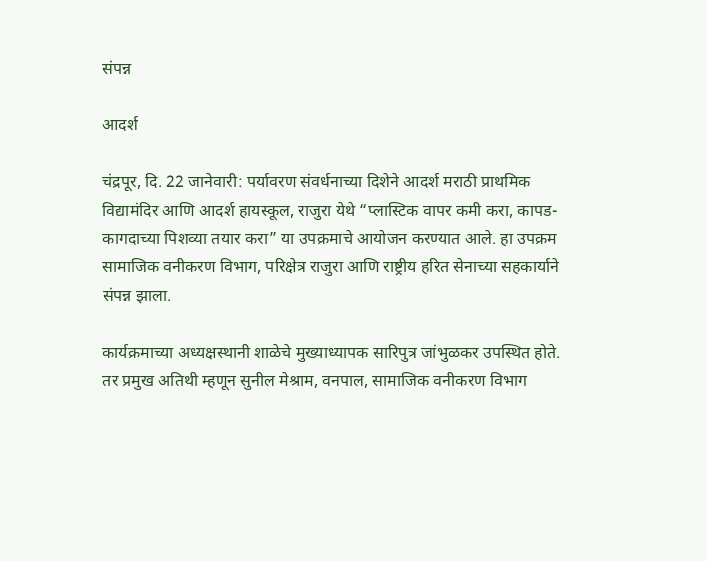संपन्न

आदर्श

चंद्रपूर, दि. 22 जानेवारी: पर्यावरण संवर्धनाच्या दिशेने आदर्श मराठी प्राथमिक विद्यामंदिर आणि आदर्श हायस्कूल, राजुरा येथे “प्लास्टिक वापर कमी करा, कापड-कागदाच्या पिशव्या तयार करा” या उपक्रमाचे आयोजन करण्यात आले. हा उपक्रम सामाजिक वनीकरण विभाग, परिक्षेत्र राजुरा आणि राष्ट्रीय हरित सेनाच्या सहकार्याने संपन्न झाला.

कार्यक्रमाच्या अध्यक्षस्थानी शाळेचे मुख्याध्यापक सारिपुत्र जांभुळकर उपस्थित होते. तर प्रमुख अतिथी म्हणून सुनील मेश्राम, वनपाल, सामाजिक वनीकरण विभाग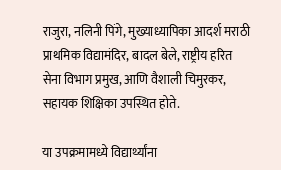राजुरा, नलिनी पिंगे, मुख्याध्यापिका आदर्श मराठी प्राथमिक विद्यामंदिर, बादल बेले, राष्ट्रीय हरित सेना विभाग प्रमुख, आणि वैशाली चिमुरकर, सहायक शिक्षिका उपस्थित होते.

या उपक्रमामध्ये विद्यार्थ्यांना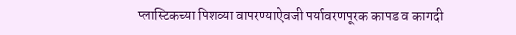प्लास्टिकच्या पिशव्या वापरण्याऐवजी पर्यावरणपूरक कापड व कागदी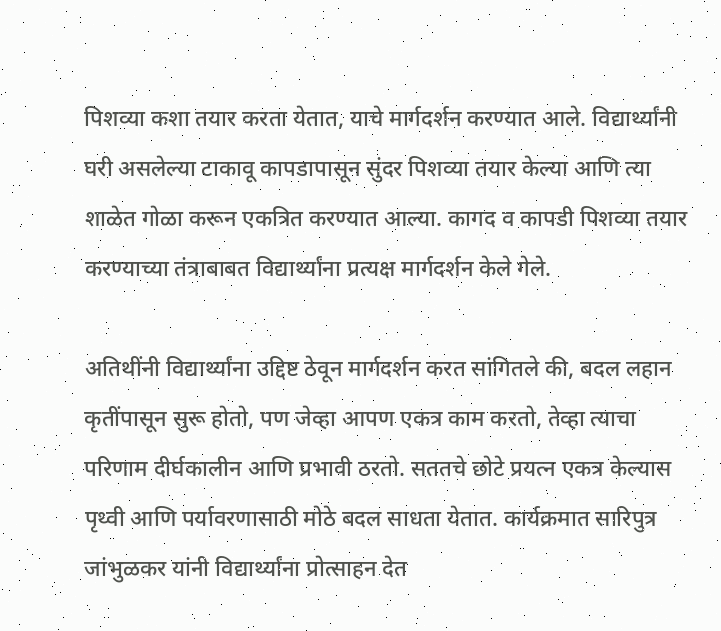पिशव्या कशा तयार करता येतात, याचे मार्गदर्शन करण्यात आले. विद्यार्थ्यांनी घरी असलेल्या टाकावू कापडापासून सुंदर पिशव्या तयार केल्या आणि त्या शाळेत गोळा करून एकत्रित करण्यात आल्या. कागद व कापडी पिशव्या तयार करण्याच्या तंत्राबाबत विद्यार्थ्यांना प्रत्यक्ष मार्गदर्शन केले गेले.

अतिथींनी विद्यार्थ्यांना उद्दिष्ट ठेवून मार्गदर्शन करत सांगितले की, बदल लहान कृतींपासून सुरू होतो, पण जेव्हा आपण एकत्र काम करतो, तेव्हा त्याचा परिणाम दीर्घकालीन आणि प्रभावी ठरतो. सततचे छोटे प्रयत्न एकत्र केल्यास पृथ्वी आणि पर्यावरणासाठी मोठे बदल साधता येतात. कार्यक्रमात सारिपुत्र जांभुळकर यांनी विद्यार्थ्यांना प्रोत्साहन देत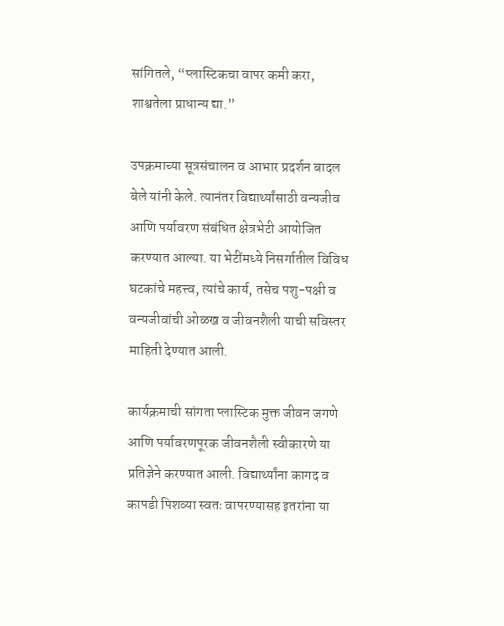सांगितले, “प्लास्टिकचा वापर कमी करा, शाश्वतेला प्राधान्य द्या.”

उपक्रमाच्या सूत्रसंचालन व आभार प्रदर्शन बादल बेले यांनी केले. त्यानंतर विद्यार्थ्यांसाठी वन्यजीव आणि पर्यावरण संबंधित क्षेत्रभेटी आयोजित करण्यात आल्या. या भेटींमध्ये निसर्गातील विविध घटकांचे महत्त्व, त्यांचे कार्य, तसेच पशु-पक्षी व वन्यजीवांची ओळख व जीवनशैली याची सविस्तर माहिती देण्यात आली.

कार्यक्रमाची सांगता प्लास्टिक मुक्त जीवन जगणे आणि पर्यावरणपूरक जीवनशैली स्वीकारणे या प्रतिज्ञेने करण्यात आली. विद्यार्थ्यांना कागद व कापडी पिशव्या स्वतः वापरण्यासह इतरांना या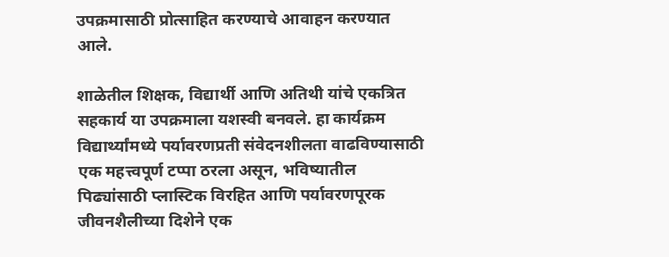उपक्रमासाठी प्रोत्साहित करण्याचे आवाहन करण्यात आले.

शाळेतील शिक्षक, विद्यार्थी आणि अतिथी यांचे एकत्रित सहकार्य या उपक्रमाला यशस्वी बनवले. हा कार्यक्रम विद्यार्थ्यांमध्ये पर्यावरणप्रती संवेदनशीलता वाढविण्यासाठी एक महत्त्वपूर्ण टप्पा ठरला असून, भविष्यातील पिढ्यांसाठी प्लास्टिक विरहित आणि पर्यावरणपूरक जीवनशैलीच्या दिशेने एक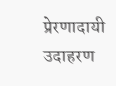प्रेरणादायी उदाहरण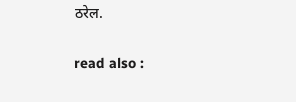ठरेल.

read also :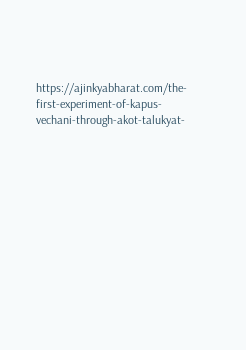https://ajinkyabharat.com/the-first-experiment-of-kapus-vechani-through-akot-talukyat-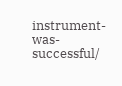instrument-was-successful/